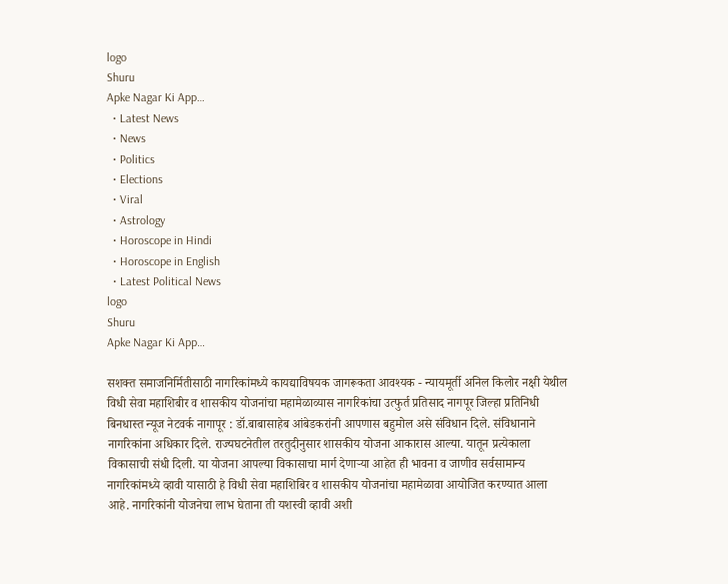logo
Shuru
Apke Nagar Ki App…
  • Latest News
  • News
  • Politics
  • Elections
  • Viral
  • Astrology
  • Horoscope in Hindi
  • Horoscope in English
  • Latest Political News
logo
Shuru
Apke Nagar Ki App…

सशक्त समाजनिर्मितीसाठी नागरिकांमध्ये कायद्याविषयक जागरूकता आवश्यक - न्यायमूर्ती अनिल किलोर नक्षी येथील विधी सेवा महाशिबीर व शासकीय योजनांचा महामेळाव्यास नागरिकांचा उत्फुर्त प्रतिसाद नागपूर जिल्हा प्रतिनिधी बिनधास्त न्यूज नेटवर्क नागापूर : डॉ.बाबासाहेब आंबेडकरांनी आपणास बहुमोल असे संविधान दिले. संविधानाने नागरिकांना अधिकार दिले. राज्यघटनेतील तरतुदीनुसार शासकीय योजना आकारास आल्या. यातून प्रत्येकाला विकासाची संधी दिली. या योजना आपल्या विकासाचा मार्ग देणाऱ्या आहेत ही भावना व जाणीव सर्वसामान्य नागरिकांमध्ये व्हावी यासाठी हे विधी सेवा महाशिबिर व शासकीय योजनांचा महामेळावा आयोजित करण्यात आला आहे. नागरिकांनी योजनेचा लाभ घेताना ती यशस्वी व्हावी अशी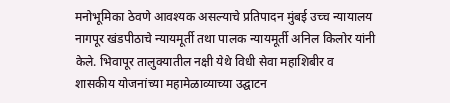मनोभूमिका ठेवणे आवश्यक असल्याचे प्रतिपादन मुंबई उच्च न्यायालय नागपूर खंडपीठाचे न्यायमूर्ती तथा पालक न्यायमूर्ती अनिल किलोर यांनी केले. भिवापूर तालुक्यातील नक्षी येथे विधी सेवा महाशिबीर व शासकीय योजनांच्या महामेळाव्याच्या उद्घाटन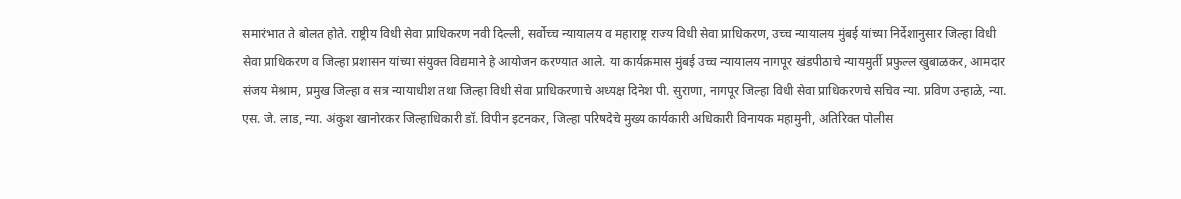समारंभात ते बोलत होते. राष्ट्रीय विधी सेवा प्राधिकरण नवी दिल्ली, सर्वोच्च न्यायालय व महाराष्ट्र राज्य विधी सेवा प्राधिकरण, उच्च न्यायालय मुंबई यांच्या निर्देशानुसार जिल्हा विधी सेवा प्राधिकरण व जिल्हा प्रशासन यांच्या संयुक्त विद्यमाने हे आयोजन करण्यात आले. या कार्यक्रमास मुंबई उच्च न्यायालय नागपूर खंडपीठाचे न्यायमुर्ती प्रफुल्ल खुबाळकर, आमदार संजय मेश्राम, प्रमुख जिल्हा व सत्र न्यायाधीश तथा जिल्हा विधी सेवा प्राधिकरणाचे अध्यक्ष दिनेश पी. सुराणा, नागपूर जिल्हा विधी सेवा प्राधिकरणचे सचिव न्या. प्रविण उन्हाळे, न्या. एस. जे. लाड, न्या. अंकुश खानोरकर जिल्हाधिकारी डॉ. विपीन इटनकर, जिल्हा परिषदेचे मुख्य कार्यकारी अधिकारी विनायक महामुनी, अतिरिक्त पोलीस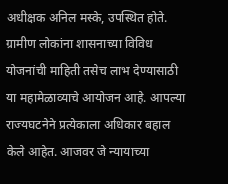अधीक्षक अनिल मस्के, उपस्थित होते. ग्रामीण लोकांना शासनाच्या विविध योजनांची माहिती तसेच लाभ देण्यासाठी या महामेळाव्याचे आयोजन आहे. आपल्या राज्यघटनेने प्रत्येकाला अधिकार बहाल केले आहेत. आजवर जे न्यायाच्या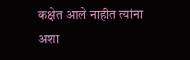कक्षेत आले नाहीत त्यांना अशा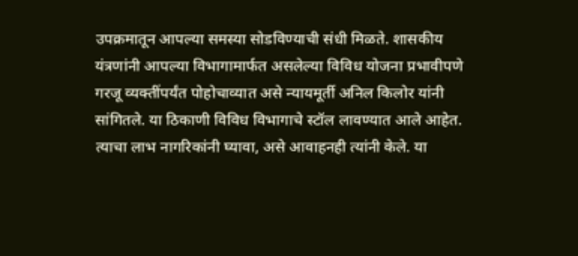उपक्रमातून आपल्या समस्या सोडविण्याची संधी मिळते. शासकीय यंत्रणांनी आपल्या विभागामार्फत असलेल्या विविध योजना प्रभावीपणे गरजू व्यक्तींपर्यंत पोहोचाव्यात असे न्यायमूर्ती अनिल किलोर यांनी सांगितले. या ठिकाणी विविध विभागाचे स्टॉल लावण्यात आले आहेत. त्याचा लाभ नागरिकांनी घ्यावा, असे आवाहनही त्यांनी केले. या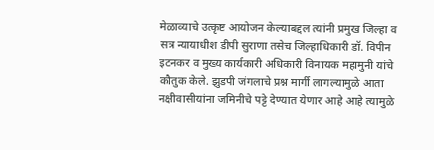मेळाव्याचे उत्कृष्ट आयोजन केल्याबद्दल त्यांनी प्रमुख जिल्हा व सत्र न्यायाधीश डीपी सुराणा तसेच जिल्हाधिकारी डॉ. विपीन इटनकर व मुख्य कार्यकारी अधिकारी विनायक महामुनी यांचे कौतुक केले. झुडपी जंगलाचे प्रश्न मार्गी लागल्यामुळे आता नक्षीवासीयांना जमिनीचे पट्टे देण्यात येणार आहे आहे त्यामुळे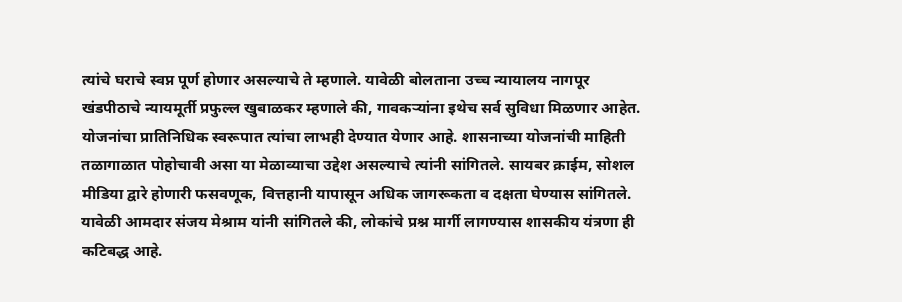त्यांचे घराचे स्वप्न पूर्ण होणार असल्याचे ते म्हणाले. यावेळी बोलताना उच्च न्यायालय नागपूर खंडपीठाचे न्यायमूर्ती प्रफुल्ल खुबाळकर म्हणाले की, गावकऱ्यांना इथेच सर्व सुविधा मिळणार आहेत. योजनांचा प्रातिनिधिक स्वरूपात त्यांचा लाभही देण्यात येणार आहे. शासनाच्या योजनांची माहिती तळागाळात पोहोचावी असा या मेळाव्याचा उद्देश असल्याचे त्यांनी सांगितले. सायबर क्राईम, सोशल मीडिया द्वारे होणारी फसवणूक, वित्तहानी यापासून अधिक जागरूकता व दक्षता घेण्यास सांगितले. यावेळी आमदार संजय मेश्राम यांनी सांगितले की, लोकांचे प्रश्न मार्गी लागण्यास शासकीय यंत्रणा ही कटिबद्ध आहे.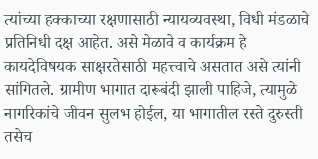त्यांच्या हक्काच्या रक्षणासाठी न्यायव्यवस्था, विधी मंडळाचे प्रतिनिधी दक्ष आहेत. असे मेळावे व कार्यक्रम हे कायदेविषयक साक्षरतेसाठी महत्त्वाचे असतात असे त्यांनी सांगितले. ग्रामीण भागात दारूबंदी झाली पाहिजे, त्यामुळे नागरिकांचे जीवन सुलभ होईल, या भागातील रस्ते दुरुस्ती तसेच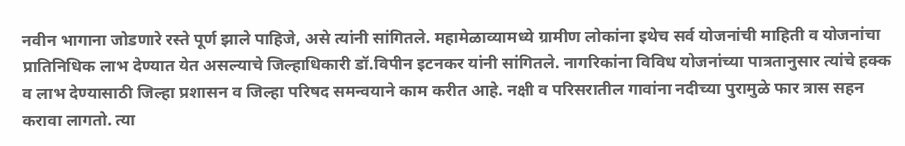नवीन भागाना जोडणारे रस्ते पूर्ण झाले पाहिजे, असे त्यांनी सांगितले. महामेळाव्यामध्ये ग्रामीण लोकांना इथेच सर्व योजनांची माहिती व योजनांचा प्रातिनिधिक लाभ देण्यात येत असल्याचे जिल्हाधिकारी डॉ.विपीन इटनकर यांनी सांगितले. नागरिकांना विविध योजनांच्या पात्रतानुसार त्यांचे हक्क व लाभ देण्यासाठी जिल्हा प्रशासन व जिल्हा परिषद समन्वयाने काम करीत आहे. नक्षी व परिसरातील गावांना नदीच्या पुरामुळे फार त्रास सहन करावा लागतो. त्या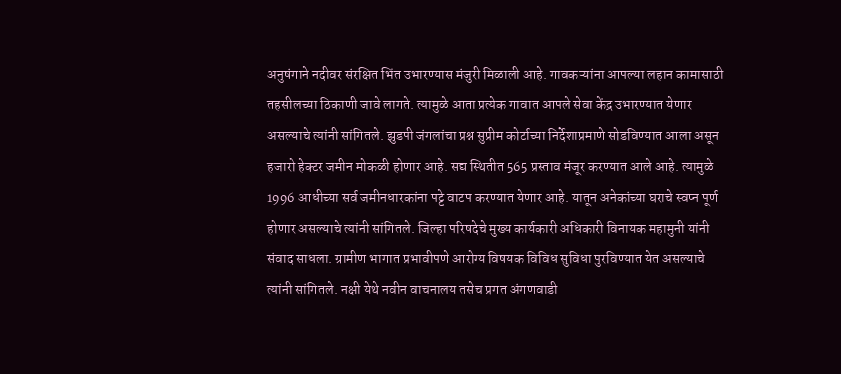अनुषंगाने नदीवर संरक्षित भिंत उभारण्यास मंजुरी मिळाली आहे. गावकऱ्यांना आपल्या लहान कामासाठी तहसीलच्या ठिकाणी जावे लागते. त्यामुळे आता प्रत्येक गावात आपले सेवा केंद्र उभारण्यात येणार असल्याचे त्यांनी सांगितले. झुडपी जंगलांचा प्रश्न सुप्रीम कोर्टाच्या निर्देशाप्रमाणे सोडविण्यात आला असून हजारो हेक्टर जमीन मोकळी होणार आहे. सद्य स्थितीत 565 प्रस्ताव मंजूर करण्यात आले आहे. त्यामुळे 1996 आधीच्या सर्व जमीनधारकांना पट्टे वाटप करण्यात येणार आहे. यातून अनेकांच्या घराचे स्वप्न पूर्ण होणार असल्याचे त्यांनी सांगितले. जिल्हा परिषदेचे मुख्य कार्यकारी अधिकारी विनायक महामुनी यांनी संवाद साधला. ग्रामीण भागात प्रभावीपणे आरोग्य विषयक विविध सुविधा पुरविण्यात येत असल्याचे त्यांनी सांगितले. नक्षी येथे नवीन वाचनालय तसेच प्रगत अंगणवाडी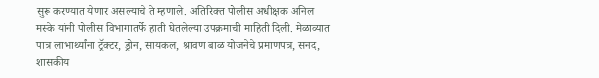सुरू करण्यात येणार असल्याचे ते म्हणाले. अतिरिक्त पोलीस अधीक्षक अनिल मस्के यांनी पोलीस विभागातर्फे हाती घेतलेल्या उपक्रमाची माहिती दिली. मेळाव्यात पात्र लाभार्थ्यांना ट्रॅक्टर, ड्रोन, सायकल, श्रावण बाळ योजनेचे प्रमाणपत्र, सनद, शासकीय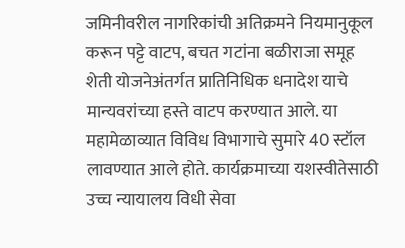जमिनीवरील नागरिकांची अतिक्रमने नियमानुकूल करून पट्टे वाटप, बचत गटांना बळीराजा समूह शेती योजनेअंतर्गत प्रातिनिधिक धनादेश याचे मान्यवरांच्या हस्ते वाटप करण्यात आले. या महामेळाव्यात विविध विभागाचे सुमारे 40 स्टॉल लावण्यात आले होते. कार्यक्रमाच्या यशस्वीतेसाठी उच्च न्यायालय विधी सेवा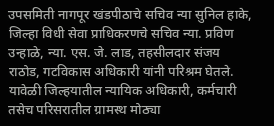उपसमिती नागपूर खंडपीठाचे सचिव न्या सुनिल हाके, जिल्हा विधी सेवा प्राधिकरणचे सचिव न्या. प्रविण उन्हाळे, न्या. एस. जे. लाड, तहसीलदार संजय राठोड, गटविकास अधिकारी यांनी परिश्रम घेतले. यावेळी जिल्हयातील न्यायिक अधिकारी, कर्मचारी तसेच परिसरातील ग्रामस्थ मोठ्या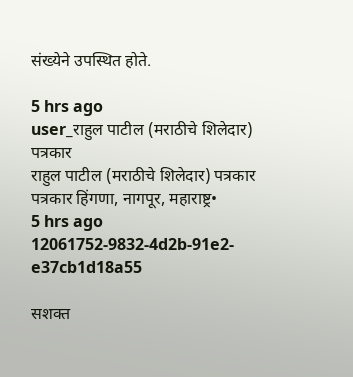संख्येने उपस्थित होते.

5 hrs ago
user_राहुल पाटील (मराठीचे शिलेदार) पत्रकार
राहुल पाटील (मराठीचे शिलेदार) पत्रकार
पत्रकार हिंगणा, नागपूर, महाराष्ट्र•
5 hrs ago
12061752-9832-4d2b-91e2-e37cb1d18a55

सशक्त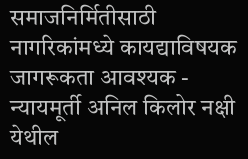समाजनिर्मितीसाठी नागरिकांमध्ये कायद्याविषयक जागरूकता आवश्यक - न्यायमूर्ती अनिल किलोर नक्षी येथील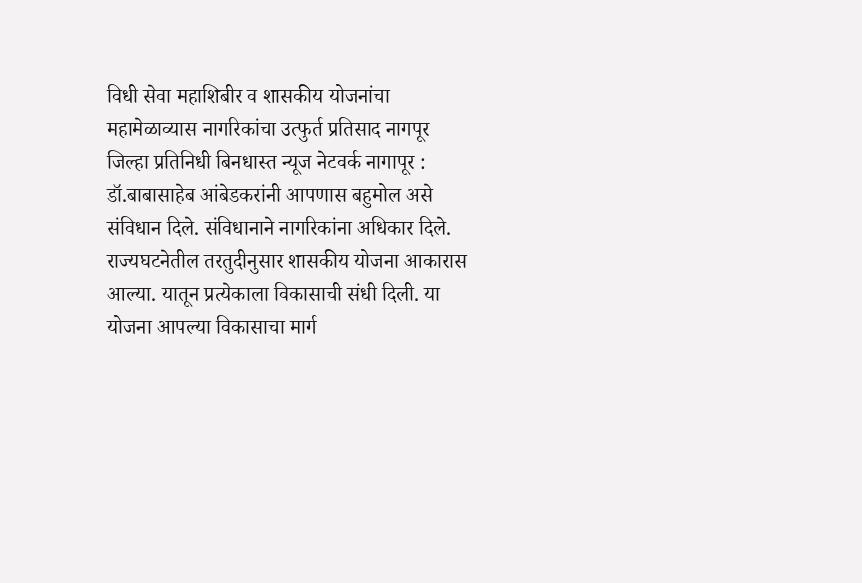विधी सेवा महाशिबीर व शासकीय योजनांचा महामेळाव्यास नागरिकांचा उत्फुर्त प्रतिसाद नागपूर जिल्हा प्रतिनिधी बिनधास्त न्यूज नेटवर्क नागापूर : डॉ.बाबासाहेब आंबेडकरांनी आपणास बहुमोल असे संविधान दिले. संविधानाने नागरिकांना अधिकार दिले. राज्यघटनेतील तरतुदीनुसार शासकीय योजना आकारास आल्या. यातून प्रत्येकाला विकासाची संधी दिली. या योजना आपल्या विकासाचा मार्ग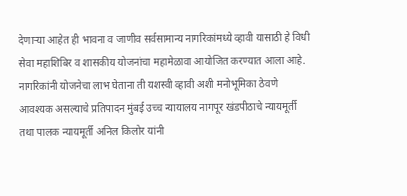देणाऱ्या आहेत ही भावना व जाणीव सर्वसामान्य नागरिकांमध्ये व्हावी यासाठी हे विधी सेवा महाशिबिर व शासकीय योजनांचा महामेळावा आयोजित करण्यात आला आहे. नागरिकांनी योजनेचा लाभ घेताना ती यशस्वी व्हावी अशी मनोभूमिका ठेवणे आवश्यक असल्याचे प्रतिपादन मुंबई उच्च न्यायालय नागपूर खंडपीठाचे न्यायमूर्ती तथा पालक न्यायमूर्ती अनिल किलोर यांनी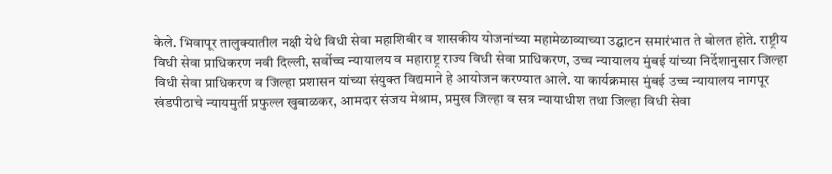केले. भिवापूर तालुक्यातील नक्षी येथे विधी सेवा महाशिबीर व शासकीय योजनांच्या महामेळाव्याच्या उद्घाटन समारंभात ते बोलत होते. राष्ट्रीय विधी सेवा प्राधिकरण नवी दिल्ली, सर्वोच्च न्यायालय व महाराष्ट्र राज्य विधी सेवा प्राधिकरण, उच्च न्यायालय मुंबई यांच्या निर्देशानुसार जिल्हा विधी सेवा प्राधिकरण व जिल्हा प्रशासन यांच्या संयुक्त विद्यमाने हे आयोजन करण्यात आले. या कार्यक्रमास मुंबई उच्च न्यायालय नागपूर खंडपीठाचे न्यायमुर्ती प्रफुल्ल खुबाळकर, आमदार संजय मेश्राम, प्रमुख जिल्हा व सत्र न्यायाधीश तथा जिल्हा विधी सेवा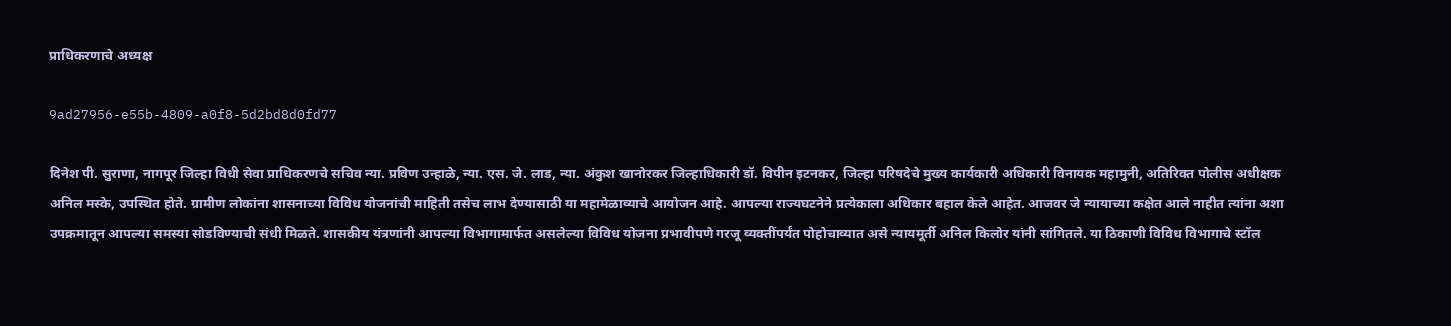प्राधिकरणाचे अध्यक्ष

9ad27956-e55b-4809-a0f8-5d2bd8d0fd77

दिनेश पी. सुराणा, नागपूर जिल्हा विधी सेवा प्राधिकरणचे सचिव न्या. प्रविण उन्हाळे, न्या. एस. जे. लाड, न्या. अंकुश खानोरकर जिल्हाधिकारी डॉ. विपीन इटनकर, जिल्हा परिषदेचे मुख्य कार्यकारी अधिकारी विनायक महामुनी, अतिरिक्त पोलीस अधीक्षक अनिल मस्के, उपस्थित होते. ग्रामीण लोकांना शासनाच्या विविध योजनांची माहिती तसेच लाभ देण्यासाठी या महामेळाव्याचे आयोजन आहे. आपल्या राज्यघटनेने प्रत्येकाला अधिकार बहाल केले आहेत. आजवर जे न्यायाच्या कक्षेत आले नाहीत त्यांना अशा उपक्रमातून आपल्या समस्या सोडविण्याची संधी मिळते. शासकीय यंत्रणांनी आपल्या विभागामार्फत असलेल्या विविध योजना प्रभावीपणे गरजू व्यक्तींपर्यंत पोहोचाव्यात असे न्यायमूर्ती अनिल किलोर यांनी सांगितले. या ठिकाणी विविध विभागाचे स्टॉल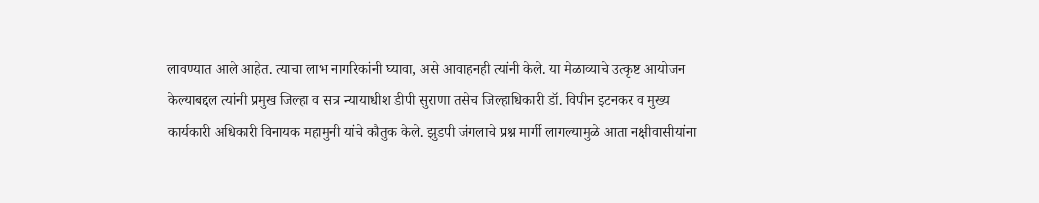लावण्यात आले आहेत. त्याचा लाभ नागरिकांनी घ्यावा, असे आवाहनही त्यांनी केले. या मेळाव्याचे उत्कृष्ट आयोजन केल्याबद्दल त्यांनी प्रमुख जिल्हा व सत्र न्यायाधीश डीपी सुराणा तसेच जिल्हाधिकारी डॉ. विपीन इटनकर व मुख्य कार्यकारी अधिकारी विनायक महामुनी यांचे कौतुक केले. झुडपी जंगलाचे प्रश्न मार्गी लागल्यामुळे आता नक्षीवासीयांना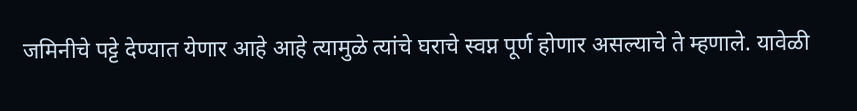जमिनीचे पट्टे देण्यात येणार आहे आहे त्यामुळे त्यांचे घराचे स्वप्न पूर्ण होणार असल्याचे ते म्हणाले. यावेळी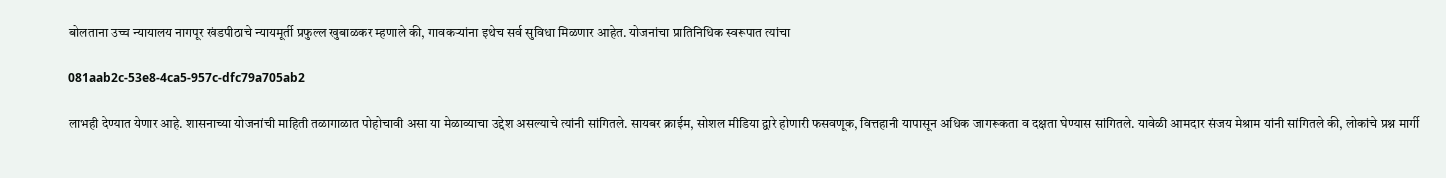बोलताना उच्च न्यायालय नागपूर खंडपीठाचे न्यायमूर्ती प्रफुल्ल खुबाळकर म्हणाले की, गावकऱ्यांना इथेच सर्व सुविधा मिळणार आहेत. योजनांचा प्रातिनिधिक स्वरूपात त्यांचा

081aab2c-53e8-4ca5-957c-dfc79a705ab2

लाभही देण्यात येणार आहे. शासनाच्या योजनांची माहिती तळागाळात पोहोचावी असा या मेळाव्याचा उद्देश असल्याचे त्यांनी सांगितले. सायबर क्राईम, सोशल मीडिया द्वारे होणारी फसवणूक, वित्तहानी यापासून अधिक जागरूकता व दक्षता घेण्यास सांगितले. यावेळी आमदार संजय मेश्राम यांनी सांगितले की, लोकांचे प्रश्न मार्गी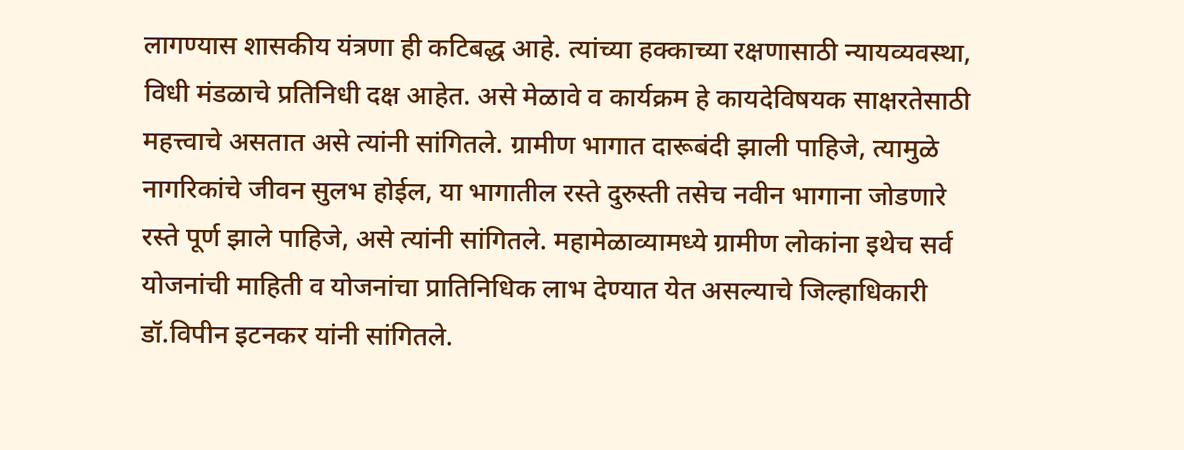लागण्यास शासकीय यंत्रणा ही कटिबद्ध आहे. त्यांच्या हक्काच्या रक्षणासाठी न्यायव्यवस्था, विधी मंडळाचे प्रतिनिधी दक्ष आहेत. असे मेळावे व कार्यक्रम हे कायदेविषयक साक्षरतेसाठी महत्त्वाचे असतात असे त्यांनी सांगितले. ग्रामीण भागात दारूबंदी झाली पाहिजे, त्यामुळे नागरिकांचे जीवन सुलभ होईल, या भागातील रस्ते दुरुस्ती तसेच नवीन भागाना जोडणारे रस्ते पूर्ण झाले पाहिजे, असे त्यांनी सांगितले. महामेळाव्यामध्ये ग्रामीण लोकांना इथेच सर्व योजनांची माहिती व योजनांचा प्रातिनिधिक लाभ देण्यात येत असल्याचे जिल्हाधिकारी डॉ.विपीन इटनकर यांनी सांगितले.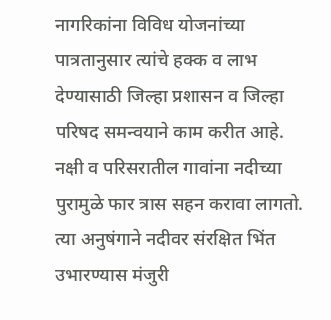नागरिकांना विविध योजनांच्या पात्रतानुसार त्यांचे हक्क व लाभ देण्यासाठी जिल्हा प्रशासन व जिल्हा परिषद समन्वयाने काम करीत आहे. नक्षी व परिसरातील गावांना नदीच्या पुरामुळे फार त्रास सहन करावा लागतो. त्या अनुषंगाने नदीवर संरक्षित भिंत उभारण्यास मंजुरी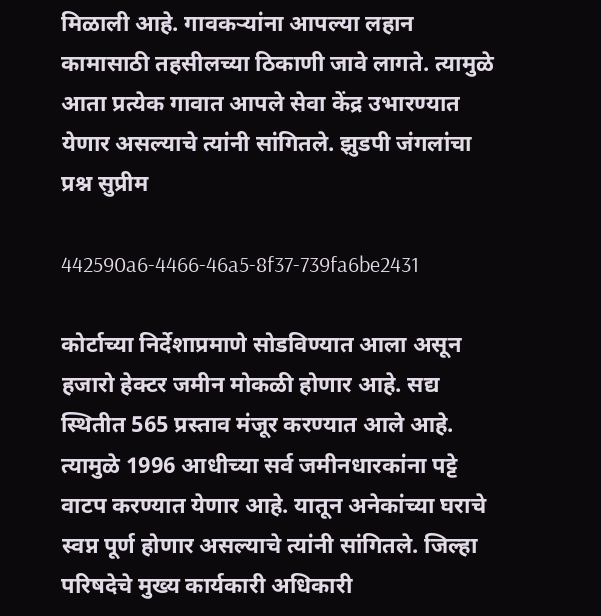मिळाली आहे. गावकऱ्यांना आपल्या लहान कामासाठी तहसीलच्या ठिकाणी जावे लागते. त्यामुळे आता प्रत्येक गावात आपले सेवा केंद्र उभारण्यात येणार असल्याचे त्यांनी सांगितले. झुडपी जंगलांचा प्रश्न सुप्रीम

442590a6-4466-46a5-8f37-739fa6be2431

कोर्टाच्या निर्देशाप्रमाणे सोडविण्यात आला असून हजारो हेक्टर जमीन मोकळी होणार आहे. सद्य स्थितीत 565 प्रस्ताव मंजूर करण्यात आले आहे. त्यामुळे 1996 आधीच्या सर्व जमीनधारकांना पट्टे वाटप करण्यात येणार आहे. यातून अनेकांच्या घराचे स्वप्न पूर्ण होणार असल्याचे त्यांनी सांगितले. जिल्हा परिषदेचे मुख्य कार्यकारी अधिकारी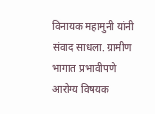विनायक महामुनी यांनी संवाद साधला. ग्रामीण भागात प्रभावीपणे आरोग्य विषयक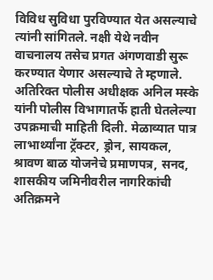विविध सुविधा पुरविण्यात येत असल्याचे त्यांनी सांगितले. नक्षी येथे नवीन वाचनालय तसेच प्रगत अंगणवाडी सुरू करण्यात येणार असल्याचे ते म्हणाले. अतिरिक्त पोलीस अधीक्षक अनिल मस्के यांनी पोलीस विभागातर्फे हाती घेतलेल्या उपक्रमाची माहिती दिली. मेळाव्यात पात्र लाभार्थ्यांना ट्रॅक्टर, ड्रोन, सायकल, श्रावण बाळ योजनेचे प्रमाणपत्र, सनद, शासकीय जमिनीवरील नागरिकांची अतिक्रमने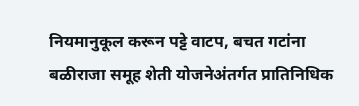नियमानुकूल करून पट्टे वाटप, बचत गटांना बळीराजा समूह शेती योजनेअंतर्गत प्रातिनिधिक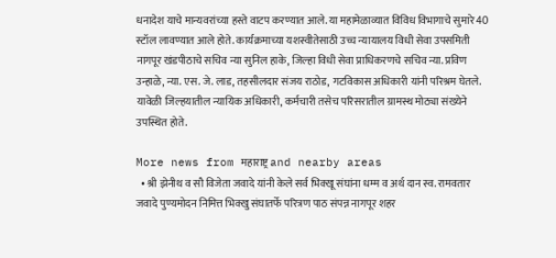धनादेश याचे मान्यवरांच्या हस्ते वाटप करण्यात आले. या महामेळाव्यात विविध विभागाचे सुमारे 40 स्टॉल लावण्यात आले होते. कार्यक्रमाच्या यशस्वीतेसाठी उच्च न्यायालय विधी सेवा उपसमिती नागपूर खंडपीठाचे सचिव न्या सुनिल हाके, जिल्हा विधी सेवा प्राधिकरणचे सचिव न्या. प्रविण उन्हाळे, न्या. एस. जे. लाड, तहसीलदार संजय राठोड, गटविकास अधिकारी यांनी परिश्रम घेतले. यावेळी जिल्हयातील न्यायिक अधिकारी, कर्मचारी तसेच परिसरातील ग्रामस्थ मोठ्या संख्येने उपस्थित होते.

More news from महाराष्ट्र and nearby areas
  • श्री झेनीथ व सौ विजेता जवादे यांनी केले सर्व भिक्खू संघांना धम्म व अर्थ दान स्व. रामवतार जवादे पुण्यमोदन निमित्त भिक्खु संघातर्फे परित्रण पाठ संपन्न नागपूर शहर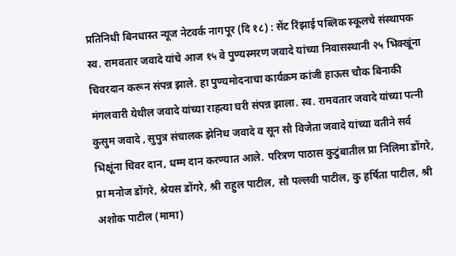प्रतिनिधी बिनधास्त न्यूज नेटवर्क नागपूर (दि १८) : सेंट रिंझाई पब्लिक स्कूलचे संस्थापक स्व. रामवतार जवादे यांचे आज १५ वे पुण्यस्मरण जवादे यांच्या निवासस्थानी २५ भिक्खूंना चिवरदान करून संपन्न झाले. हा पुण्यमोदनाचा कार्यक्रम कांजी हाऊस चौक बिनाकी मंगलवारी येथील जवादे यांच्या राहत्या घरी संपन्न झाला. स्व. रामवतार जवादे यांच्या पत्नी कुसुम जवादे , सुपुत्र संचालक झेनिथ जवादे व सून सौ विजेता जवादे यांच्या वतीने सर्व भिक्षूंना चिवर दान, धम्म दान करण्यात आले. परित्रण पाठास कुटुंबातील प्रा निलिमा डोंगरे, प्रा मनोज डोंगरे, श्रेयस डोंगरे, श्री राहुल पाटील, सौ पल्लवी पाटील, कु हर्षिता पाटील, श्री अशोक पाटील (मामा)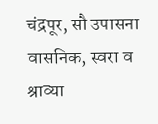चंद्रपूर, सौ उपासना वासनिक, स्वरा व श्राव्या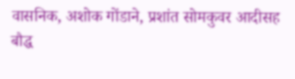वासनिक, अशोक गोंडाने, प्रशांत सोमकुवर आदीसह बौद्ध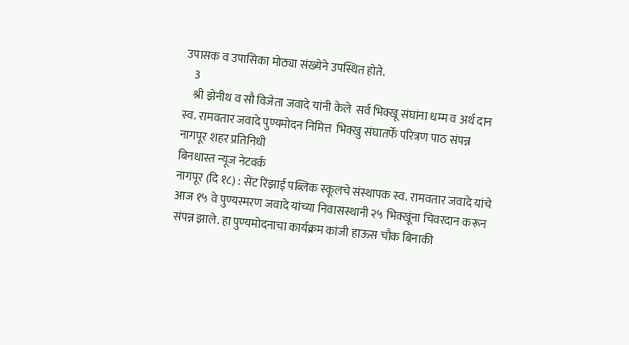उपासक व उपासिका मोठ्या संख्येने उपस्थित होते.
    3
    श्री झेनीथ व सौ विजेता जवादे यांनी केले  सर्व भिक्खू संघांना धम्म व अर्थ दान
स्व. रामवतार जवादे पुण्यमोदन निमित्त  भिक्खु संघातर्फे परित्रण पाठ संपन्न
नागपूर शहर प्रतिनिधी
बिनधास्त न्यूज नेटवर्क
नागपूर (दि १८) : सेंट रिंझाई पब्लिक स्कूलचे संस्थापक स्व. रामवतार जवादे यांचे आज १५ वे पुण्यस्मरण जवादे यांच्या निवासस्थानी २५ भिक्खूंना चिवरदान करून संपन्न झाले. हा पुण्यमोदनाचा कार्यक्रम कांजी हाऊस चौक बिनाकी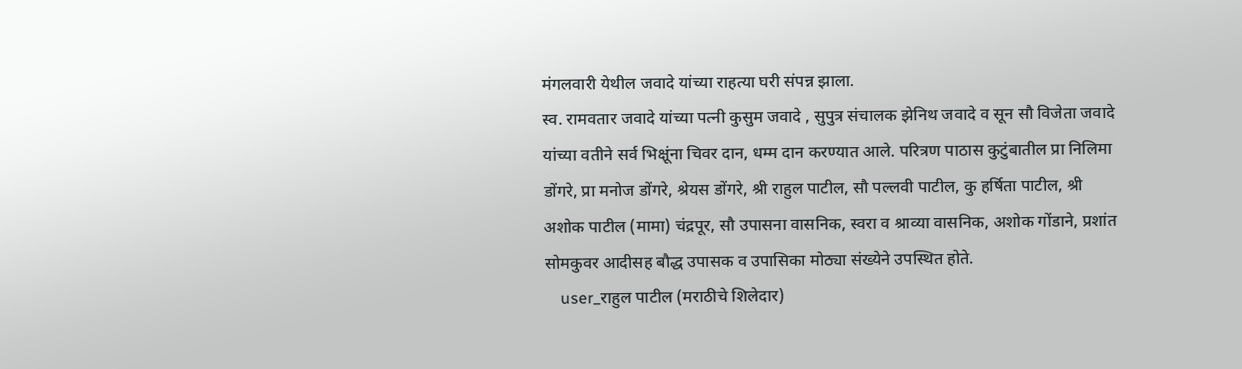मंगलवारी येथील जवादे यांच्या राहत्या घरी संपन्न झाला.
स्व. रामवतार जवादे यांच्या पत्नी कुसुम जवादे , सुपुत्र संचालक झेनिथ जवादे व सून सौ विजेता जवादे यांच्या वतीने सर्व भिक्षूंना चिवर दान, धम्म दान करण्यात आले. परित्रण पाठास कुटुंबातील प्रा निलिमा डोंगरे, प्रा मनोज डोंगरे, श्रेयस डोंगरे, श्री राहुल पाटील, सौ पल्लवी पाटील, कु हर्षिता पाटील, श्री अशोक पाटील (मामा) चंद्रपूर, सौ उपासना वासनिक, स्वरा व श्राव्या वासनिक, अशोक गोंडाने, प्रशांत सोमकुवर आदीसह बौद्ध उपासक व उपासिका मोठ्या संख्येने उपस्थित होते.
    user_राहुल पाटील (मराठीचे शिलेदार)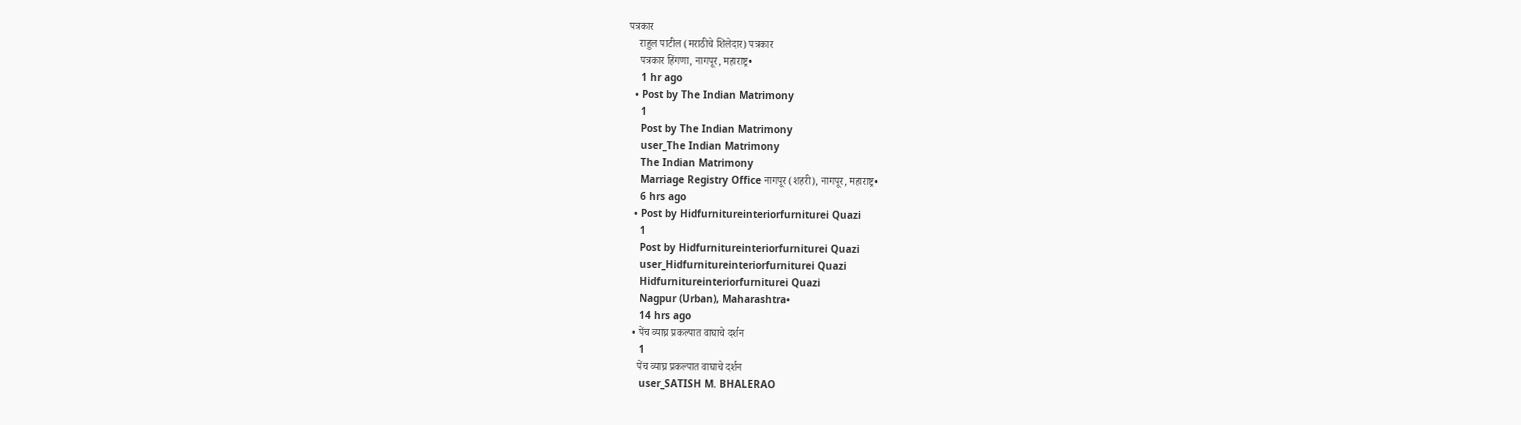पत्रकार
    राहुल पाटील (मराठीचे शिलेदार) पत्रकार
    पत्रकार हिंगणा, नागपूर, महाराष्ट्र•
    1 hr ago
  • Post by The Indian Matrimony
    1
    Post by The Indian Matrimony
    user_The Indian Matrimony
    The Indian Matrimony
    Marriage Registry Office नागपूर (शहरी), नागपूर, महाराष्ट्र•
    6 hrs ago
  • Post by Hidfurnitureinteriorfurniturei Quazi
    1
    Post by Hidfurnitureinteriorfurniturei Quazi
    user_Hidfurnitureinteriorfurniturei Quazi
    Hidfurnitureinteriorfurniturei Quazi
    Nagpur (Urban), Maharashtra•
    14 hrs ago
  • पेंच व्याघ्र प्रकल्पात वाघाचे दर्शन
    1
    पेंच व्याघ्र प्रकल्पात वाघाचे दर्शन
    user_SATISH M. BHALERAO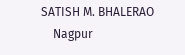SATISH M. BHALERAO
    Nagpur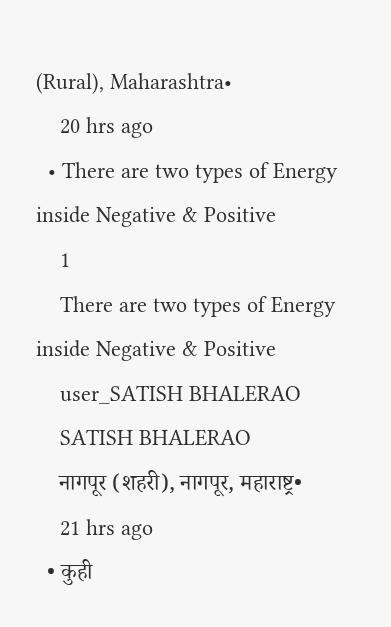(Rural), Maharashtra•
    20 hrs ago
  • There are two types of Energy inside Negative & Positive
    1
    There are two types of Energy inside Negative & Positive
    user_SATISH BHALERAO
    SATISH BHALERAO
    नागपूर (शहरी), नागपूर, महाराष्ट्र•
    21 hrs ago
  • कुही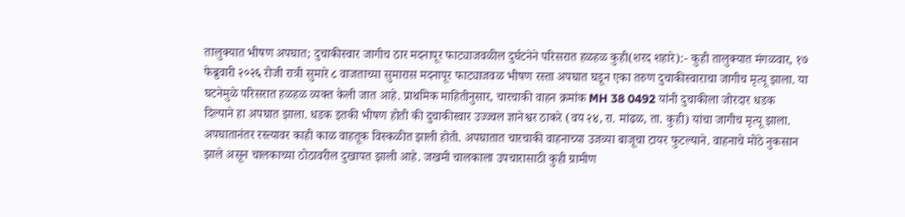तालुक्यात भीषण अपघात; दुचाकीस्वार जागीच ठार मदनापूर फाट्याजवळील दुर्घटनेने परिसरात हळहळ कुही(शरद शहारे):- कुही तालुक्यात मंगळवार, १७ फेब्रुवारी २०२६ रोजी रात्री सुमारे ८ वाजताच्या सुमारास मदनापूर फाट्याजवळ भीषण रस्ता अपघात घडून एका तरुण दुचाकीस्वाराचा जागीच मृत्यू झाला. या घटनेमुळे परिसरात हळहळ व्यक्त केली जात आहे. प्राथमिक माहितीनुसार, चारचाकी वाहन क्रमांक MH 38 0492 यांनी दुचाकीला जोरदार धडक दिल्याने हा अपघात झाला. धडक इतकी भीषण होती की दुचाकीस्वार उज्ज्वल ज्ञानेश्वर ठाकरे (वय २४, रा. मांढळ, ता. कुही) यांचा जागीच मृत्यू झाला. अपघातानंतर रस्त्यावर काही काळ वाहतूक विस्कळीत झाली होती. अपघातात चारचाकी वाहनाच्या उजव्या बाजूचा टायर फुटल्याने. वाहनाचे मोठे नुकसान झाले असून चालकाच्या ठोठावरील दुखापत झाली आहे. जखमी चालकाला उपचारासाठी कुही ग्रामीण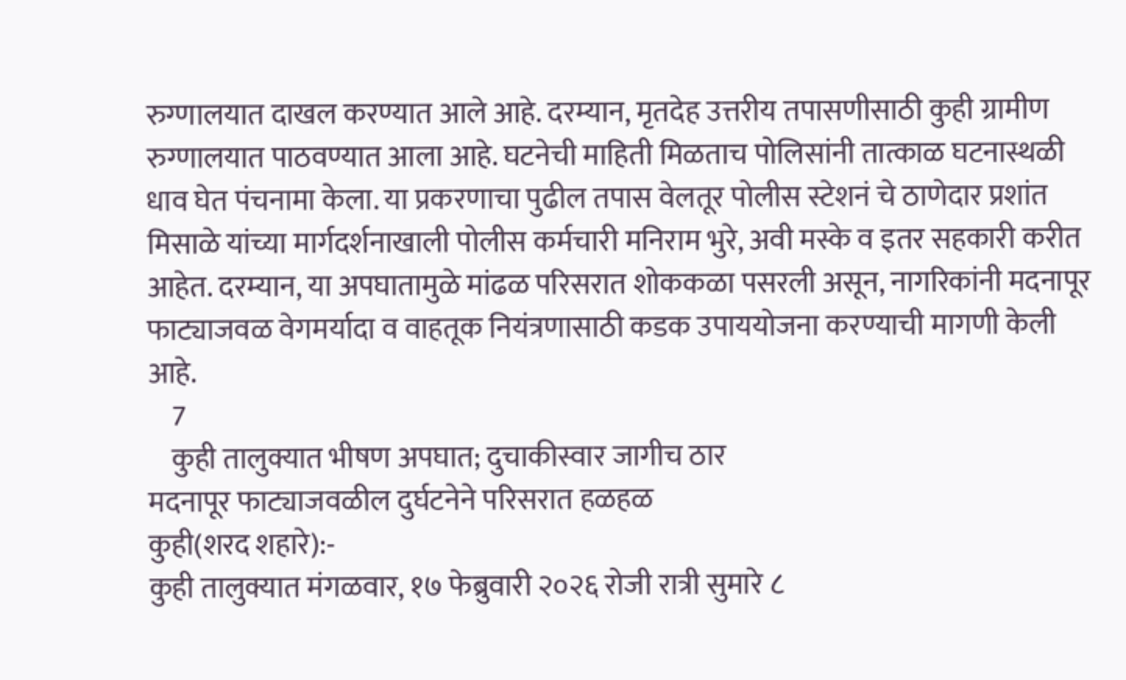रुग्णालयात दाखल करण्यात आले आहे. दरम्यान, मृतदेह उत्तरीय तपासणीसाठी कुही ग्रामीण रुग्णालयात पाठवण्यात आला आहे. घटनेची माहिती मिळताच पोलिसांनी तात्काळ घटनास्थळी धाव घेत पंचनामा केला. या प्रकरणाचा पुढील तपास वेलतूर पोलीस स्टेशनं चे ठाणेदार प्रशांत मिसाळे यांच्या मार्गदर्शनाखाली पोलीस कर्मचारी मनिराम भुरे, अवी मस्के व इतर सहकारी करीत आहेत. दरम्यान, या अपघातामुळे मांढळ परिसरात शोककळा पसरली असून, नागरिकांनी मदनापूर फाट्याजवळ वेगमर्यादा व वाहतूक नियंत्रणासाठी कडक उपाययोजना करण्याची मागणी केली आहे.
    7
    कुही तालुक्यात भीषण अपघात; दुचाकीस्वार जागीच ठार
मदनापूर फाट्याजवळील दुर्घटनेने परिसरात हळहळ
कुही(शरद शहारे):-
कुही तालुक्यात मंगळवार, १७ फेब्रुवारी २०२६ रोजी रात्री सुमारे ८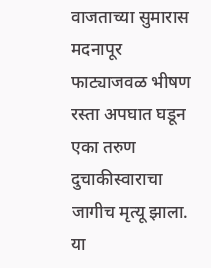वाजताच्या सुमारास मदनापूर फाट्याजवळ भीषण रस्ता अपघात घडून एका तरुण दुचाकीस्वाराचा जागीच मृत्यू झाला. या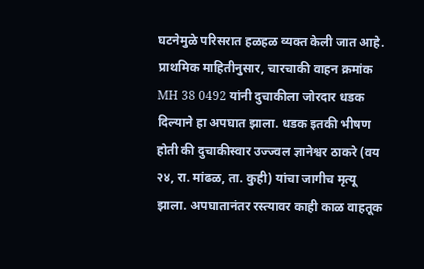घटनेमुळे परिसरात हळहळ व्यक्त केली जात आहे.
प्राथमिक माहितीनुसार, चारचाकी वाहन क्रमांक MH 38 0492 यांनी दुचाकीला जोरदार धडक दिल्याने हा अपघात झाला. धडक इतकी भीषण होती की दुचाकीस्वार उज्ज्वल ज्ञानेश्वर ठाकरे (वय २४, रा. मांढळ, ता. कुही) यांचा जागीच मृत्यू झाला. अपघातानंतर रस्त्यावर काही काळ वाहतूक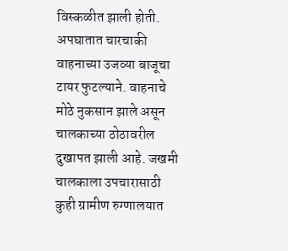विस्कळीत झाली होती.
अपघातात चारचाकी वाहनाच्या उजव्या बाजूचा टायर फुटल्याने. वाहनाचे मोठे नुकसान झाले असून चालकाच्या ठोठावरील दुखापत झाली आहे. जखमी चालकाला उपचारासाठी कुही ग्रामीण रुग्णालयात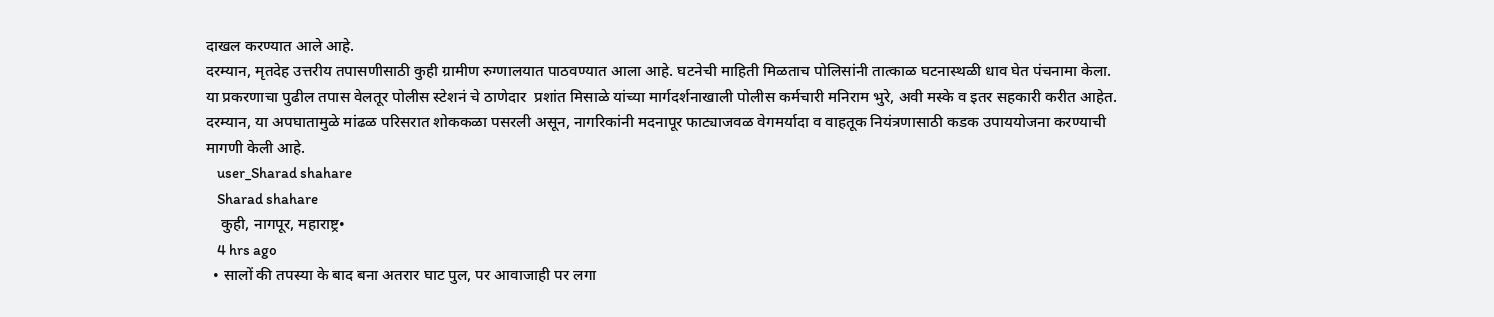दाखल करण्यात आले आहे.
दरम्यान, मृतदेह उत्तरीय तपासणीसाठी कुही ग्रामीण रुग्णालयात पाठवण्यात आला आहे. घटनेची माहिती मिळताच पोलिसांनी तात्काळ घटनास्थळी धाव घेत पंचनामा केला. या प्रकरणाचा पुढील तपास वेलतूर पोलीस स्टेशनं चे ठाणेदार  प्रशांत मिसाळे यांच्या मार्गदर्शनाखाली पोलीस कर्मचारी मनिराम भुरे, अवी मस्के व इतर सहकारी करीत आहेत.
दरम्यान, या अपघातामुळे मांढळ परिसरात शोककळा पसरली असून, नागरिकांनी मदनापूर फाट्याजवळ वेगमर्यादा व वाहतूक नियंत्रणासाठी कडक उपाययोजना करण्याची मागणी केली आहे.
    user_Sharad shahare
    Sharad shahare
    कुही, नागपूर, महाराष्ट्र•
    4 hrs ago
  • सालों की तपस्या के बाद बना अतरार घाट पुल, पर आवाजाही पर लगा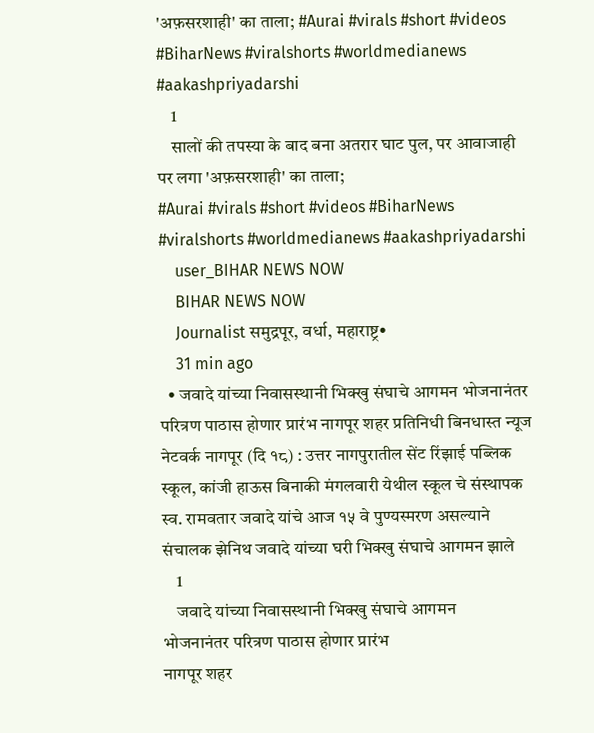'अफ़सरशाही' का ताला; #Aurai #virals #short #videos #BiharNews #viralshorts #worldmedianews #aakashpriyadarshi
    1
    सालों की तपस्या के बाद बना अतरार घाट पुल, पर आवाजाही पर लगा 'अफ़सरशाही' का ताला;
#Aurai #virals #short #videos #BiharNews #viralshorts #worldmedianews #aakashpriyadarshi
    user_BIHAR NEWS NOW
    BIHAR NEWS NOW
    Journalist समुद्रपूर, वर्धा, महाराष्ट्र•
    31 min ago
  • जवादे यांच्या निवासस्थानी भिक्खु संघाचे आगमन भोजनानंतर परित्रण पाठास होणार प्रारंभ नागपूर शहर प्रतिनिधी बिनधास्त न्यूज नेटवर्क नागपूर (दि १८) : उत्तर नागपुरातील सेंट रिंझाई पब्लिक स्कूल, कांजी हाऊस बिनाकी मंगलवारी येथील स्कूल चे संस्थापक स्व. रामवतार जवादे यांचे आज १५ वे पुण्यस्मरण असल्याने संचालक झेनिथ जवादे यांच्या घरी भिक्खु संघाचे आगमन झाले
    1
    जवादे यांच्या निवासस्थानी भिक्खु संघाचे आगमन
भोजनानंतर परित्रण पाठास होणार प्रारंभ
नागपूर शहर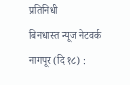प्रतिनिधी
बिनधास्त न्यूज नेटवर्क
नागपूर (दि १८) :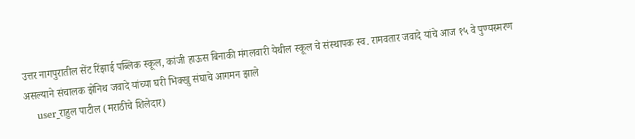उत्तर नागपुरातील सेंट रिंझाई पब्लिक स्कूल, कांजी हाऊस बिनाकी मंगलवारी येथील स्कूल चे संस्थापक स्व. रामवतार जवादे यांचे आज १५ वे पुण्यस्मरण असल्याने संचालक झेनिथ जवादे यांच्या घरी भिक्खु संघाचे आगमन झाले
    user_राहुल पाटील (मराठीचे शिलेदार)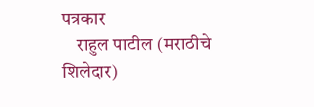पत्रकार
    राहुल पाटील (मराठीचे शिलेदार)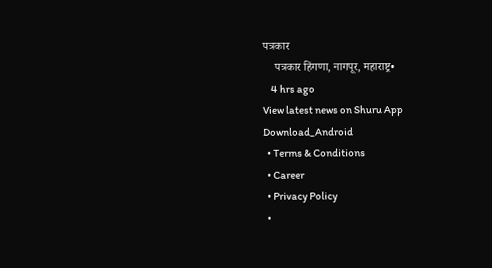पत्रकार
    पत्रकार हिंगणा, नागपूर, महाराष्ट्र•
    4 hrs ago
View latest news on Shuru App
Download_Android
  • Terms & Conditions
  • Career
  • Privacy Policy
  •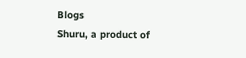Blogs
Shuru, a product of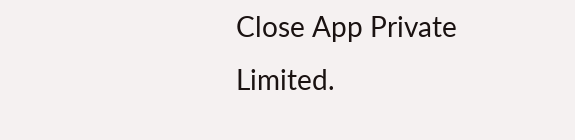Close App Private Limited.